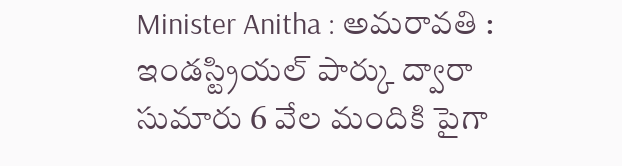Minister Anitha : అమరావతి : ఇండస్ట్రియల్ పార్కు ద్వారా సుమారు 6 వేల మందికి పైగా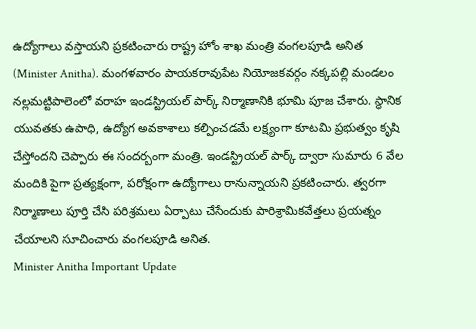ఉద్యోగాలు వస్తాయని ప్రకటించారు రాష్ట్ర హోం శాఖ మంత్రి వంగలపూడి అనిత (Minister Anitha). మంగళవారం పాయకరావుపేట నియోజకవర్గం నక్కపల్లి మండలం నల్లమట్టిపాలెంలో వరాహ ఇండస్ట్రియల్ పార్క్ నిర్మాణానికి భూమి పూజ చేశారు. స్థానిక యువతకు ఉపాధి, ఉద్యోగ అవకాశాలు కల్పించడమే లక్ష్యంగా కూటమి ప్రభుత్వం కృషి చేస్తోందని చెప్పారు ఈ సందర్బంగా మంత్రి. ఇండస్ట్రియల్ పార్క్ ద్వారా సుమారు 6 వేల మందికి పైగా ప్రత్యక్షంగా, పరోక్షంగా ఉద్యోగాలు రానున్నాయని ప్రకటించారు. త్వరగా నిర్మాణాలు పూర్తి చేసి పరిశ్రమలు ఏర్పాటు చేసేందుకు పారిశ్రామికవేత్తలు ప్రయత్నం చేయాలని సూచించారు వంగలపూడి అనిత.
Minister Anitha Important Update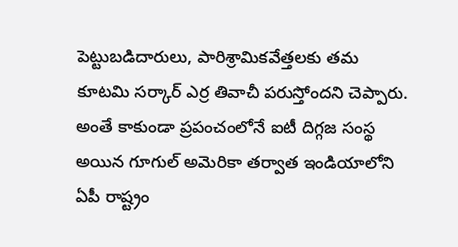పెట్టుబడిదారులు, పారిశ్రామికవేత్తలకు తమ కూటమి సర్కార్ ఎర్ర తివాచీ పరుస్తోందని చెప్పారు. అంతే కాకుండా ప్రపంచంలోనే ఐటీ దిగ్గజ సంస్థ అయిన గూగుల్ అమెరికా తర్వాత ఇండియాలోని ఏపీ రాష్ట్రం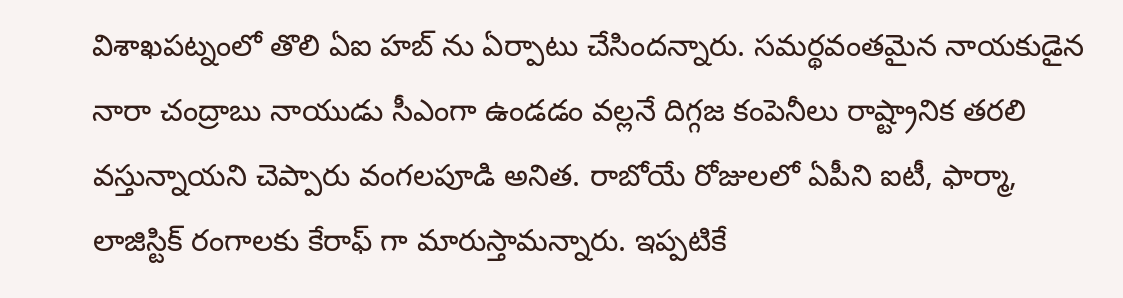విశాఖపట్నంలో తొలి ఏఐ హబ్ ను ఏర్పాటు చేసిందన్నారు. సమర్థవంతమైన నాయకుడైన నారా చంద్రాబు నాయుడు సీఎంగా ఉండడం వల్లనే దిగ్గజ కంపెనీలు రాష్ట్రానిక తరలి వస్తున్నాయని చెప్పారు వంగలపూడి అనిత. రాబోయే రోజులలో ఏపీని ఐటీ, ఫార్మా, లాజిస్టిక్ రంగాలకు కేరాఫ్ గా మారుస్తామన్నారు. ఇప్పటికే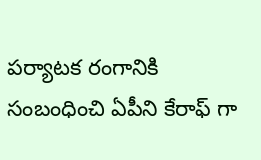పర్యాటక రంగానికి సంబంధించి ఏపీని కేరాఫ్ గా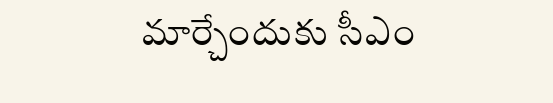మార్చేందుకు సీఎం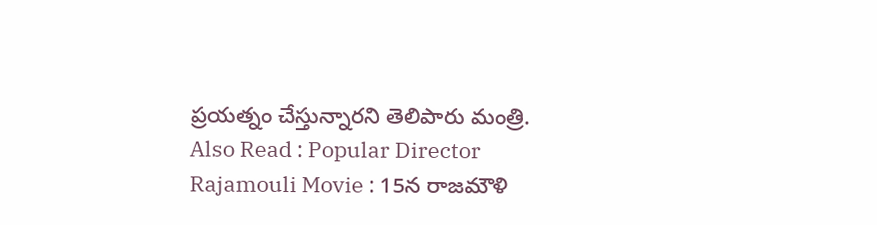ప్రయత్నం చేస్తున్నారని తెలిపారు మంత్రి.
Also Read : Popular Director Rajamouli Movie : 15న రాజమౌళి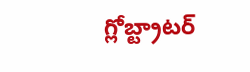గ్లోబ్ట్రాటర్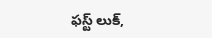ఫస్ట్ లుక్,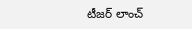టీజర్ లాంచ్